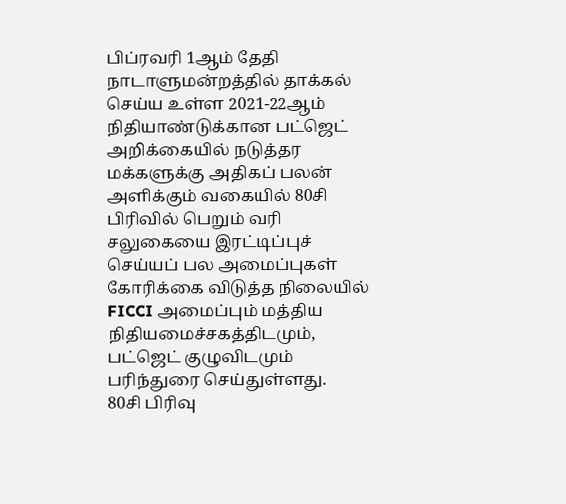பிப்ரவரி 1ஆம் தேதி நாடாளுமன்றத்தில் தாக்கல் செய்ய உள்ள 2021-22ஆம் நிதியாண்டுக்கான பட்ஜெட் அறிக்கையில் நடுத்தர மக்களுக்கு அதிகப் பலன் அளிக்கும் வகையில் 80சி பிரிவில் பெறும் வரி சலுகையை இரட்டிப்புச் செய்யப் பல அமைப்புகள் கோரிக்கை விடுத்த நிலையில் FICCI அமைப்பும் மத்திய நிதியமைச்சகத்திடமும், பட்ஜெட் குழுவிடமும் பரிந்துரை செய்துள்ளது.
80சி பிரிவு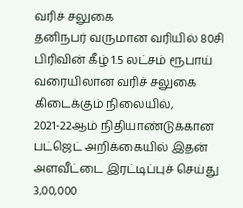வரிச் சலுகை
தனிநபர் வருமான வரியில் 80சி பிரிவின் கீழ் 1.5 லட்சம் ரூபாய் வரையிலான வரிச் சலுகை கிடைக்கும் நிலையில், 2021-22ஆம் நிதியாண்டுக்கான பட்ஜெட் அறிக்கையில் இதன் அளவீட்டை இரட்டிப்புச் செய்து 3,00,000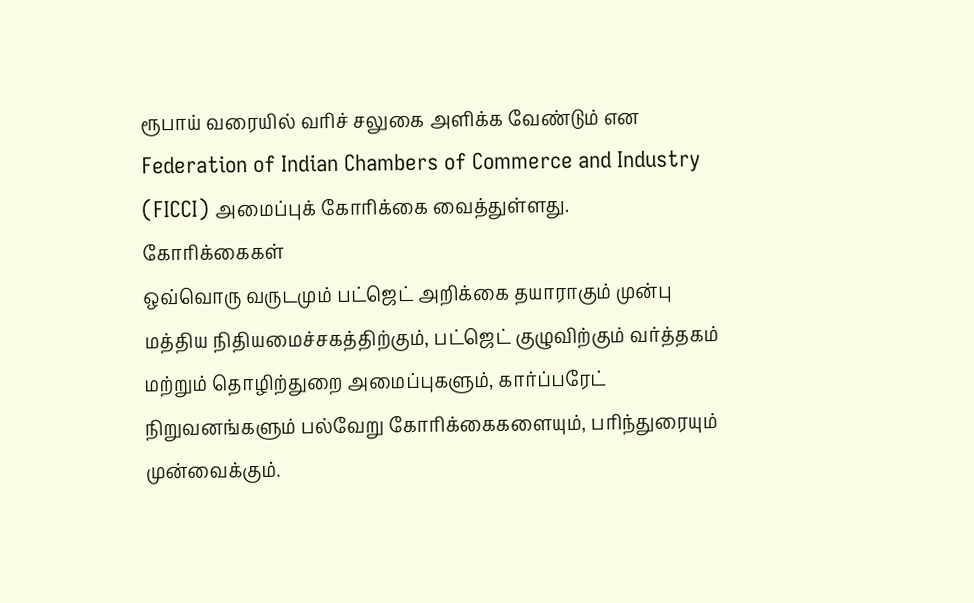ரூபாய் வரையில் வரிச் சலுகை அளிக்க வேண்டும் என Federation of Indian Chambers of Commerce and Industry (FICCI) அமைப்புக் கோரிக்கை வைத்துள்ளது.
கோரிக்கைகள்
ஒவ்வொரு வருடமும் பட்ஜெட் அறிக்கை தயாராகும் முன்பு மத்திய நிதியமைச்சகத்திற்கும், பட்ஜெட் குழுவிற்கும் வர்த்தகம் மற்றும் தொழிற்துறை அமைப்புகளும், கார்ப்பரேட் நிறுவனங்களும் பல்வேறு கோரிக்கைகளையும், பரிந்துரையும் முன்வைக்கும்.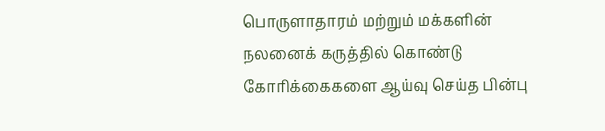பொருளாதாரம் மற்றும் மக்களின் நலனைக் கருத்தில் கொண்டு கோரிக்கைகளை ஆய்வு செய்த பின்பு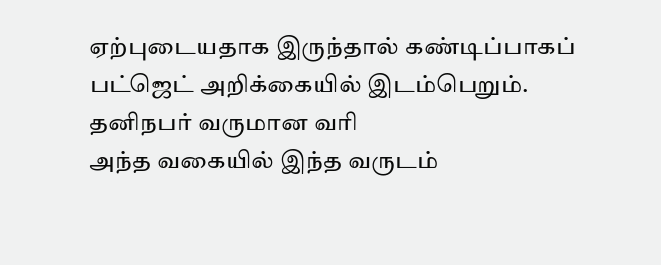ஏற்புடையதாக இருந்தால் கண்டிப்பாகப் பட்ஜெட் அறிக்கையில் இடம்பெறும்.
தனிநபர் வருமான வரி
அந்த வகையில் இந்த வருடம்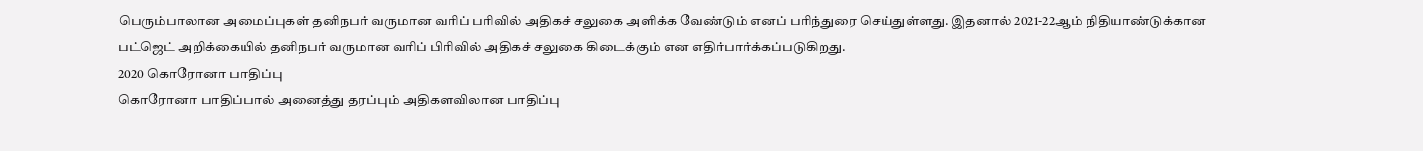பெரும்பாலான அமைப்புகள் தனிநபர் வருமான வரிப் பரிவில் அதிகச் சலுகை அளிக்க வேண்டும் எனப் பரிந்துரை செய்துள்ளது. இதனால் 2021-22ஆம் நிதியாண்டுக்கான பட்ஜெட் அறிக்கையில் தனிநபர் வருமான வரிப் பிரிவில் அதிகச் சலுகை கிடைக்கும் என எதிர்பார்க்கப்படுகிறது.
2020 கொரோனா பாதிப்பு
கொரோனா பாதிப்பால் அனைத்து தரப்பும் அதிகளவிலான பாதிப்பு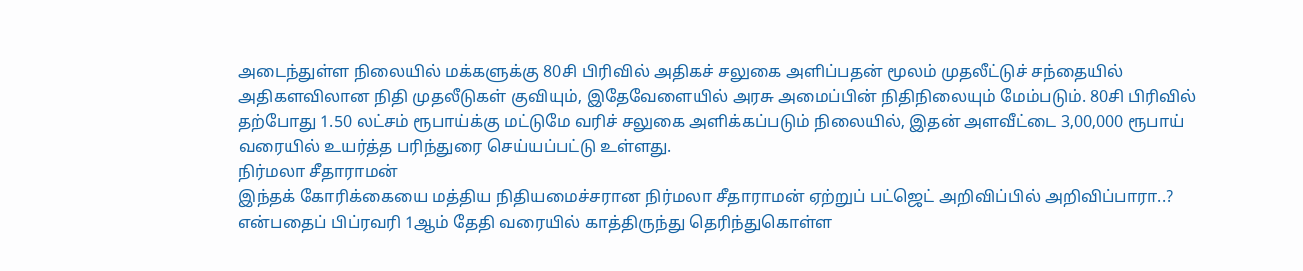அடைந்துள்ள நிலையில் மக்களுக்கு 80சி பிரிவில் அதிகச் சலுகை அளிப்பதன் மூலம் முதலீட்டுச் சந்தையில் அதிகளவிலான நிதி முதலீடுகள் குவியும், இதேவேளையில் அரசு அமைப்பின் நிதிநிலையும் மேம்படும். 80சி பிரிவில் தற்போது 1.50 லட்சம் ரூபாய்க்கு மட்டுமே வரிச் சலுகை அளிக்கப்படும் நிலையில், இதன் அளவீட்டை 3,00,000 ரூபாய் வரையில் உயர்த்த பரிந்துரை செய்யப்பட்டு உள்ளது.
நிர்மலா சீதாராமன்
இந்தக் கோரிக்கையை மத்திய நிதியமைச்சரான நிர்மலா சீதாராமன் ஏற்றுப் பட்ஜெட் அறிவிப்பில் அறிவிப்பாரா..? என்பதைப் பிப்ரவரி 1ஆம் தேதி வரையில் காத்திருந்து தெரிந்துகொள்ள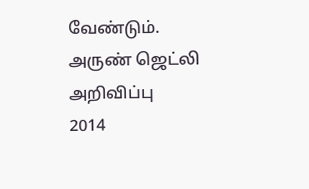வேண்டும்.
அருண் ஜெட்லி அறிவிப்பு
2014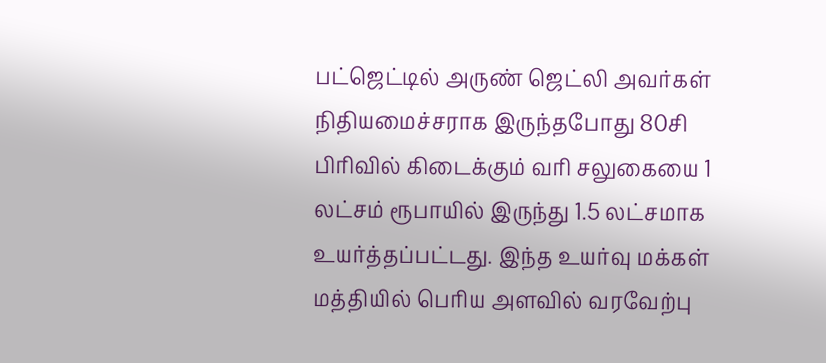பட்ஜெட்டில் அருண் ஜெட்லி அவர்கள் நிதியமைச்சராக இருந்தபோது 80சி பிரிவில் கிடைக்கும் வரி சலுகையை 1 லட்சம் ரூபாயில் இருந்து 1.5 லட்சமாக உயர்த்தப்பட்டது. இந்த உயர்வு மக்கள் மத்தியில் பெரிய அளவில் வரவேற்பு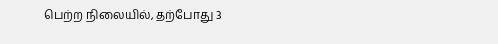பெற்ற நிலையில், தற்போது 3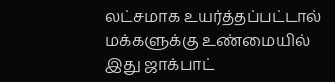லட்சமாக உயர்த்தப்பட்டால் மக்களுக்கு உண்மையில் இது ஜாக்பாட்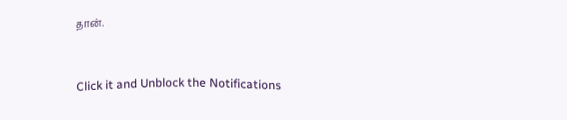தான்.


Click it and Unblock the Notifications